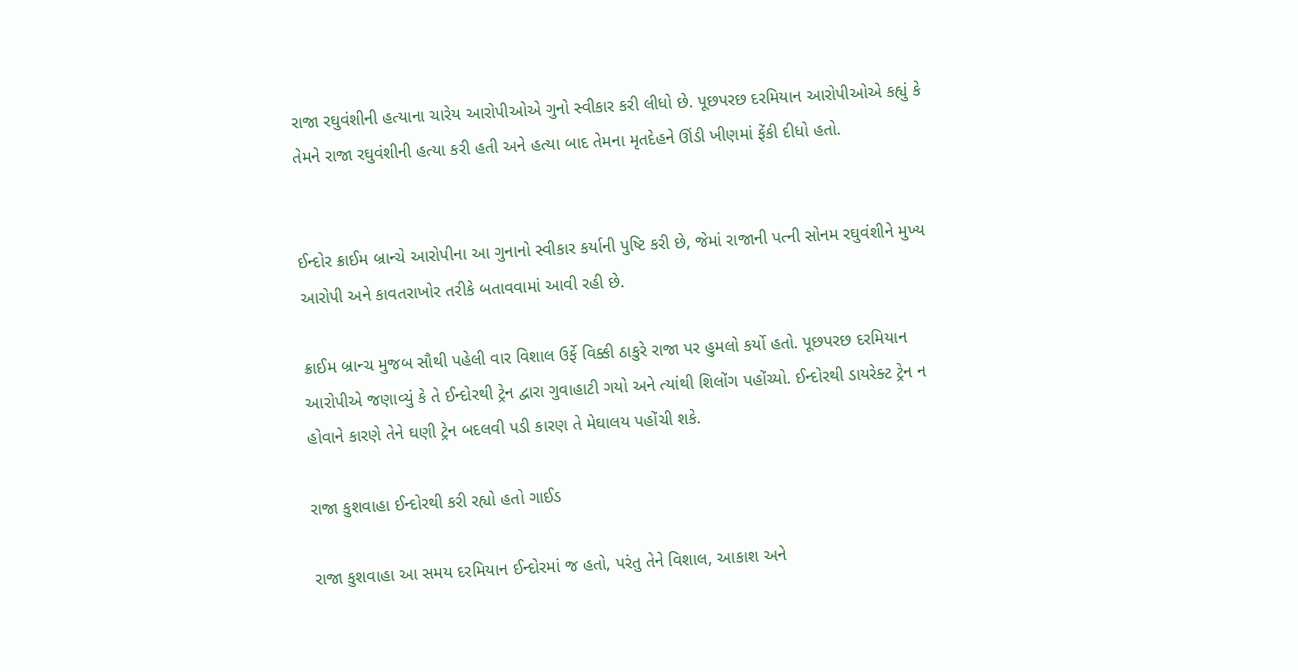રાજા રઘુવંશીની હત્યાના ચારેય આરોપીઓએ ગુનો સ્વીકાર કરી લીધો છે. પૂછપરછ દરમિયાન આરોપીઓએ કહ્યું કે તેમને રાજા રઘુવંશીની હત્યા કરી હતી અને હત્યા બાદ તેમના મૃતદેહને ઊંડી ખીણમાં ફેંકી દીધો હતો.


ઈન્દોર ક્રાઈમ બ્રાન્ચે આરોપીના આ ગુનાનો સ્વીકાર કર્યાની પુષ્ટિ કરી છે, જેમાં રાજાની પત્ની સોનમ રઘુવંશીને મુખ્ય આરોપી અને કાવતરાખોર તરીકે બતાવવામાં આવી રહી છે.

ક્રાઈમ બ્રાન્ચ મુજબ સૌથી પહેલી વાર વિશાલ ઉર્ફે વિક્કી ઠાકુરે રાજા પર હુમલો કર્યો હતો. પૂછપરછ દરમિયાન આરોપીએ જણાવ્યું કે તે ઈન્દોરથી ટ્રેન દ્વારા ગુવાહાટી ગયો અને ત્યાંથી શિલોંગ પહોંચ્યો. ઈન્દોરથી ડાયરેક્ટ ટ્રેન ન હોવાને કારણે તેને ઘણી ટ્રેન બદલવી પડી કારણ તે મેઘાલય પહોંચી શકે.

રાજા કુશવાહા ઈન્દોરથી કરી રહ્યો હતો ગાઈડ

રાજા કુશવાહા આ સમય દરમિયાન ઈન્દોરમાં જ હતો, પરંતુ તેને વિશાલ, આકાશ અને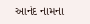આનંદ નામના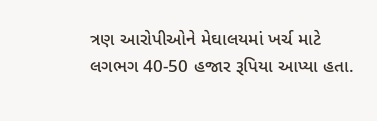ત્રણ આરોપીઓને મેઘાલયમાં ખર્ચ માટે લગભગ 40-50 હજાર રૂપિયા આપ્યા હતા.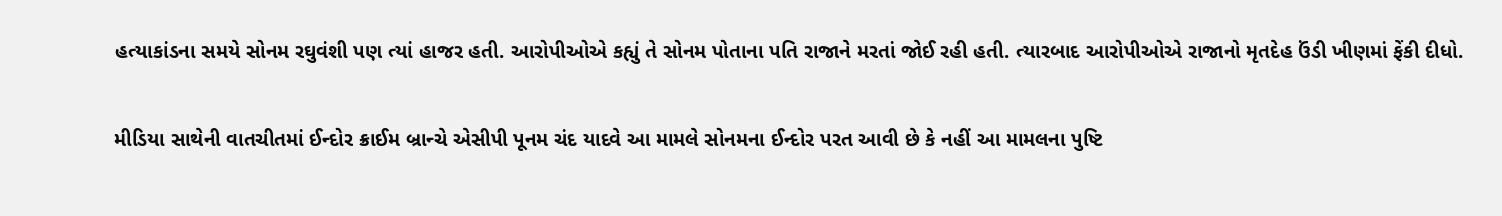હત્યાકાંડના સમયે સોનમ રઘુવંશી પણ ત્યાં હાજર હતી. આરોપીઓએ કહ્યું તે સોનમ પોતાના પતિ રાજાને મરતાં જોઈ રહી હતી. ત્યારબાદ આરોપીઓએ રાજાનો મૃતદેહ ઉંડી ખીણમાં ફેંકી દીધો.

મીડિયા સાથેની વાતચીતમાં ઈન્દોર ક્રાઈમ બ્રાન્ચે એસીપી પૂનમ ચંદ યાદવે આ મામલે સોનમના ઈન્દોર પરત આવી છે કે નહીં આ મામલના પુષ્ટિ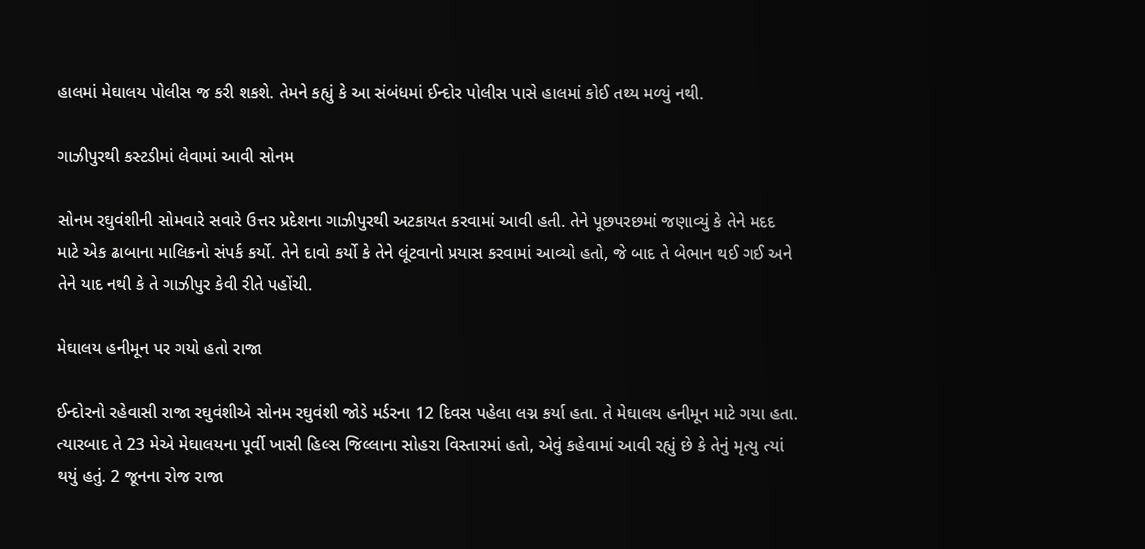હાલમાં મેઘાલય પોલીસ જ કરી શકશે. તેમને કહ્યું કે આ સંબંધમાં ઈન્દોર પોલીસ પાસે હાલમાં કોઈ તથ્ય મળ્યું નથી.

ગાઝીપુરથી કસ્ટડીમાં લેવામાં આવી સોનમ

સોનમ રઘુવંશીની સોમવારે સવારે ઉત્તર પ્રદેશના ગાઝીપુરથી અટકાયત કરવામાં આવી હતી. તેને પૂછપરછમાં જણાવ્યું કે તેને મદદ માટે એક ઢાબાના માલિકનો સંપર્ક કર્યો. તેને દાવો કર્યો કે તેને લૂંટવાનો પ્રયાસ કરવામાં આવ્યો હતો, જે બાદ તે બેભાન થઈ ગઈ અને તેને યાદ નથી કે તે ગાઝીપુર કેવી રીતે પહોંચી.

મેઘાલય હનીમૂન પર ગયો હતો રાજા

ઈન્દોરનો રહેવાસી રાજા રઘુવંશીએ સોનમ રઘુવંશી જોડે મર્ડરના 12 દિવસ પહેલા લગ્ન કર્યા હતા. તે મેઘાલય હનીમૂન માટે ગયા હતા. ત્યારબાદ તે 23 મેએ મેઘાલયના પૂર્વી ખાસી હિલ્સ જિલ્લાના સોહરા વિસ્તારમાં હતો, એવું કહેવામાં આવી રહ્યું છે કે તેનું મૃત્યુ ત્યાં થયું હતું. 2 જૂનના રોજ રાજા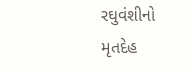રઘુવંશીનો મૃતદેહ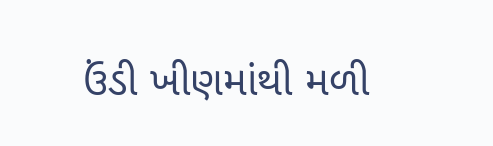ઉંડી ખીણમાંથી મળી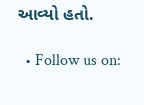આવ્યો હતો.

  • Follow us on: